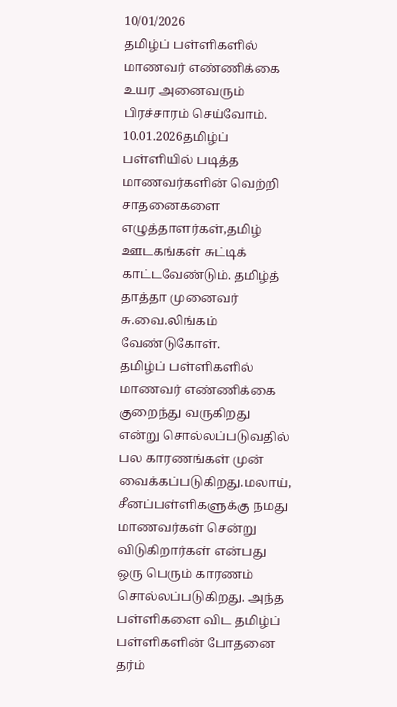10/01/2026
தமிழ்ப் பள்ளிகளில் மாணவர் எண்ணிக்கை உயர அனைவரும் பிரச்சாரம் செய்வோம். 10.01.2026தமிழ்ப் பள்ளியில் படித்த மாணவர்களின் வெற்றி சாதனைகளை எழுத்தாளர்கள்,தமிழ் ஊடகங்கள் சுட்டிக் காட்டவேண்டும். தமிழ்த் தாத்தா முனைவர் சு.வை.லிங்கம் வேண்டுகோள்.
தமிழ்ப் பள்ளிகளில் மாணவர் எண்ணிக்கை குறைந்து வருகிறது என்று சொல்லப்படுவதில் பல காரணங்கள் முன் வைக்கப்படுகிறது.மலாய், சீனப்பள்ளிகளுக்கு நமது மாணவர்கள் சென்று விடுகிறார்கள் என்பது ஒரு பெரும் காரணம் சொல்லப்படுகிறது. அந்த பள்ளிகளை விட தமிழ்ப் பள்ளிகளின் போதனை தர்ம்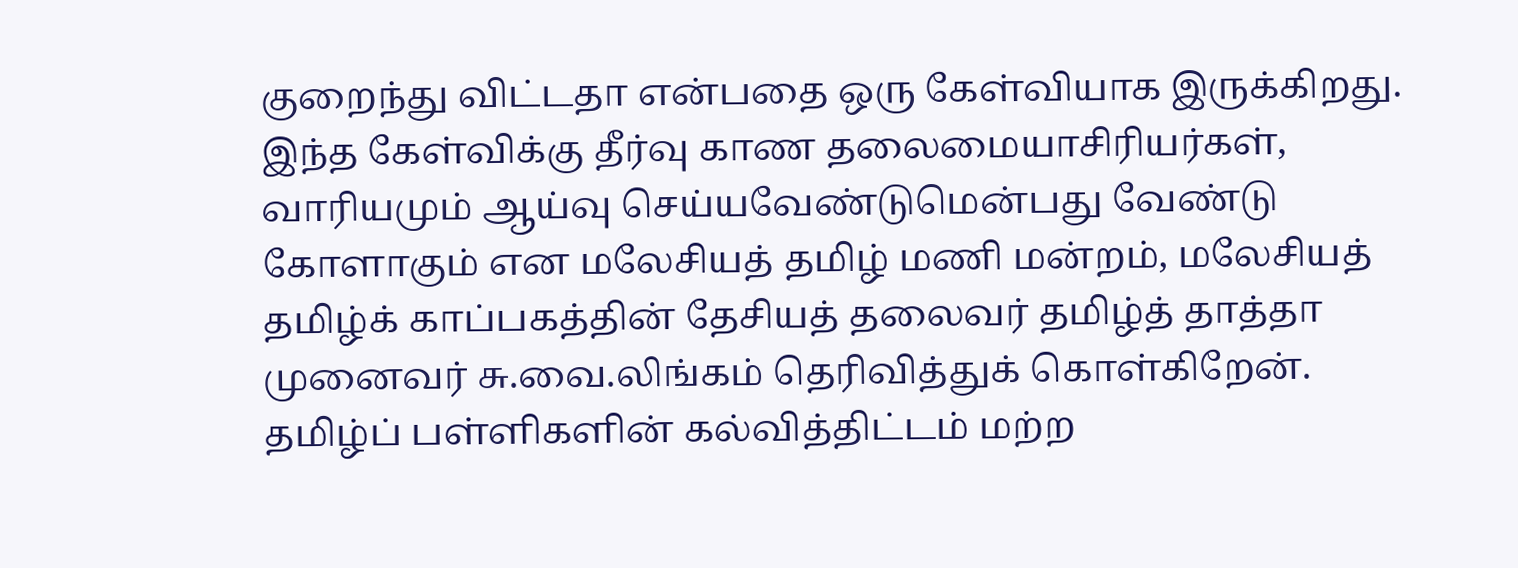குறைந்து விட்டதா என்பதை ஒரு கேள்வியாக இருக்கிறது. இந்த கேள்விக்கு தீர்வு காண தலைமையாசிரியர்கள், வாரியமும் ஆய்வு செய்யவேண்டுமென்பது வேண்டு கோளாகும் என மலேசியத் தமிழ் மணி மன்றம், மலேசியத் தமிழ்க் காப்பகத்தின் தேசியத் தலைவர் தமிழ்த் தாத்தா முனைவர் சு.வை.லிங்கம் தெரிவித்துக் கொள்கிறேன்.
தமிழ்ப் பள்ளிகளின் கல்வித்திட்டம் மற்ற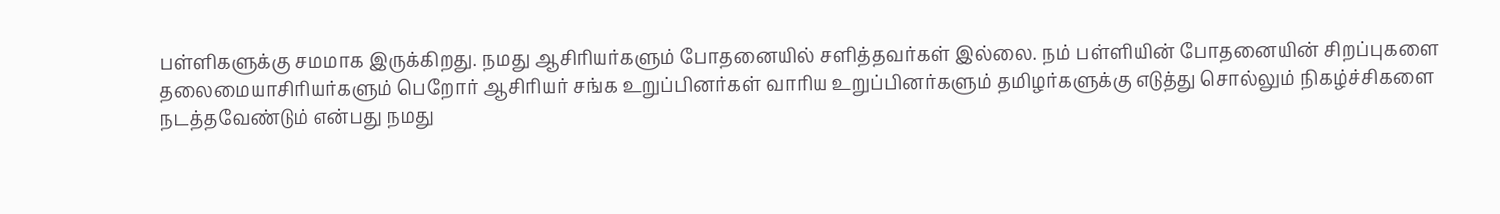பள்ளிகளுக்கு சமமாக இருக்கிறது. நமது ஆசிரியர்களும் போதனையில் சளித்தவர்கள் இல்லை. நம் பள்ளியின் போதனையின் சிறப்புகளை தலைமையாசிரியர்களும் பெறோர் ஆசிரியர் சங்க உறுப்பினர்கள் வாரிய உறுப்பினர்களும் தமிழர்களுக்கு எடுத்து சொல்லும் நிகழ்ச்சிகளை நடத்தவேண்டும் என்பது நமது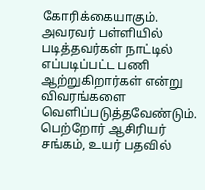கோரிக்கையாகும். அவரவர் பள்ளியில் படித்தவர்கள் நாட்டில் எப்படிப்பட்ட பணி ஆற்றுகிறார்கள் என்று விவரங்களை வெளிப்படுத்தவேண்டும். பெற்றோர் ஆசிரியர் சங்கம், உயர் பதவில்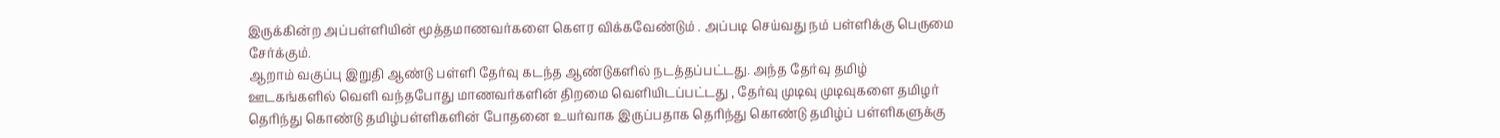இருக்கின்ற அப்பள்ளியின் மூத்தமாணவர்களை கௌர விக்கவேண்டும் . அப்படி செய்வது நம் பள்ளிக்கு பெருமை சேர்க்கும்.
ஆறாம் வகுப்பு இறுதி ஆண்டு பள்ளி தேர்வு கடந்த ஆண்டுகளில் நடத்தப்பட்டது. அந்த தேர்வு தமிழ் ஊடகங்களில் வெளி வந்தபோது மாணவர்களின் திறமை வெளியிடப்பட்டது , தேர்வு முடிவு முடிவுகளை தமிழர் தெரிந்து கொண்டு தமிழ்பள்ளிகளின் போதனை உயர்வாக இருப்பதாக தெரிந்து கொண்டு தமிழ்ப் பள்ளிகளுக்கு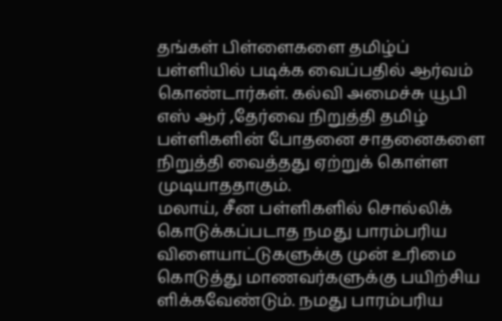தங்கள் பிள்ளைகளை தமிழ்ப் பள்ளியில் படிக்க வைப்பதில் ஆர்வம் கொண்டார்கள். கல்வி அமைச்சு யூபி எஸ் ஆர் ,தேர்வை நிறுத்தி தமிழ் பள்ளிகளின் போதனை சாதனைகளை நிறுத்தி வைத்தது ஏற்றுக் கொள்ள முடியாததாகும்.
மலாய், சீன பள்ளிகளில் சொல்லிக் கொடுக்கப்படாத நமது பாரம்பரிய விளையாட்டுகளுக்கு முன் உரிமை கொடுத்து மாணவர்களுக்கு பயிற்சிய ளிக்கவேண்டும். நமது பாரம்பரிய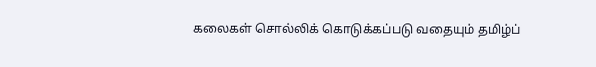கலைகள் சொல்லிக் கொடுக்கப்படு வதையும் தமிழ்ப்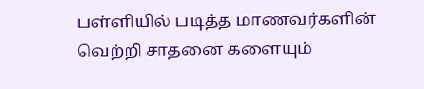பள்ளியில் படித்த மாணவர்களின் வெற்றி சாதனை களையும்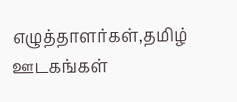எழுத்தாளர்கள்,தமிழ் ஊடகங்கள்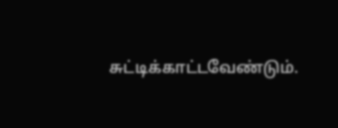சுட்டிக்காட்டவேண்டும்.